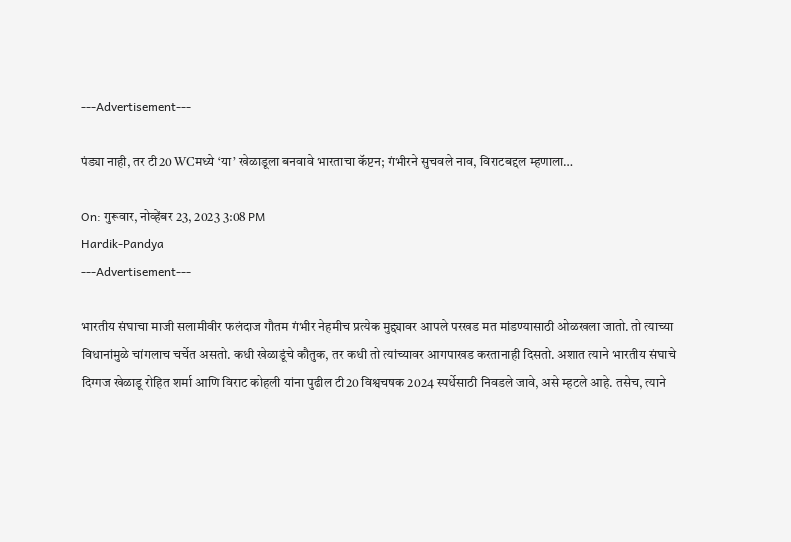---Advertisement---

पंड्या नाही, तर टी20 WCमध्ये ‘या’ खेळाडूला बनवावे भारताचा कॅप्टन; गंभीरने सुचवले नाव, विराटबद्दल म्हणाला…

On: गुरूवार, नोव्हेंबर 23, 2023 3:08 PM
Hardik-Pandya
---Advertisement---

भारतीय संघाचा माजी सलामीवीर फलंदाज गौतम गंभीर नेहमीच प्रत्येक मुद्द्यावर आपले परखड मत मांडण्यासाठी ओळखला जातो. तो त्याच्या विधानांमुळे चांगलाच चर्चेत असतो. कधी खेळाडूंचे कौतुक, तर कधी तो त्यांच्यावर आगपाखड करतानाही दिसतो. अशात त्याने भारतीय संघाचे दिग्गज खेळाडू रोहित शर्मा आणि विराट कोहली यांना पुढील टी20 विश्वचषक 2024 स्पर्धेसाठी निवडले जावे, असे म्हटले आहे. तसेच, त्याने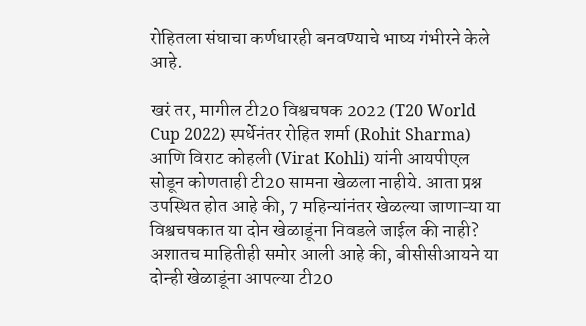रोहितला संघाचा कर्णधारही बनवण्याचे भाष्य गंभीरने केले आहे.

खरं तर, मागील टी20 विश्वचषक 2022 (T20 World Cup 2022) स्पर्धेनंतर रोहित शर्मा (Rohit Sharma) आणि विराट कोहली (Virat Kohli) यांनी आयपीएल सोडून कोणताही टी20 सामना खेळला नाहीये. आता प्रश्न उपस्थित होत आहे की, 7 महिन्यांनंतर खेळल्या जाणाऱ्या या विश्वचषकात या दोन खेळाडूंना निवडले जाईल की नाही? अशातच माहितीही समोर आली आहे की, बीसीसीआयने या दोन्ही खेळाडूंना आपल्या टी20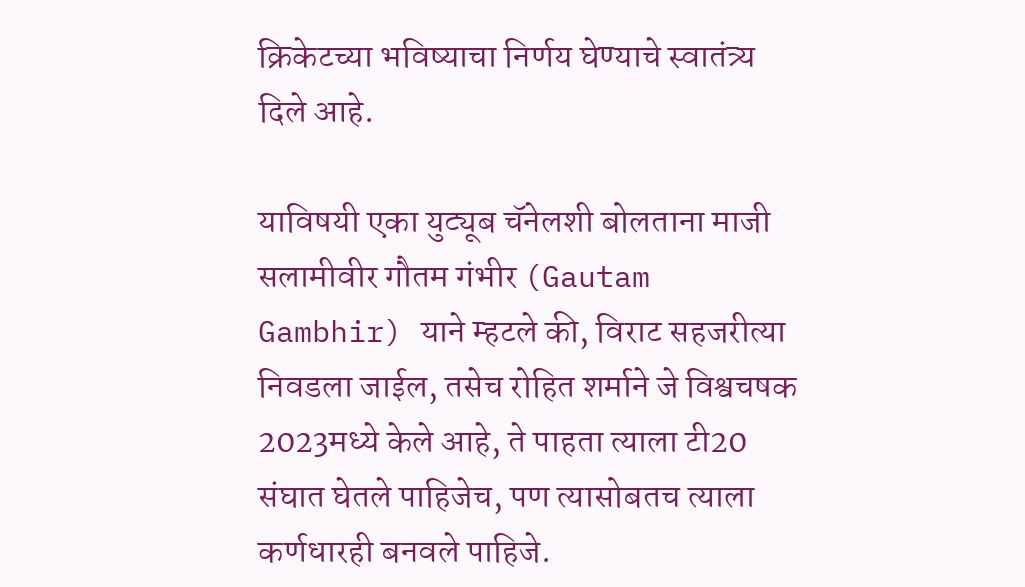क्रिकेटच्या भविष्याचा निर्णय घेण्याचे स्वातंत्र्य दिले आहे.

याविषयी एका युट्यूब चॅनेलशी बोलताना माजी सलामीवीर गौतम गंभीर (Gautam Gambhir) याने म्हटले की, विराट सहजरीत्या निवडला जाईल, तसेच रोहित शर्माने जे विश्वचषक 2023मध्ये केले आहे, ते पाहता त्याला टी20 संघात घेतले पाहिजेच, पण त्यासोबतच त्याला कर्णधारही बनवले पाहिजे.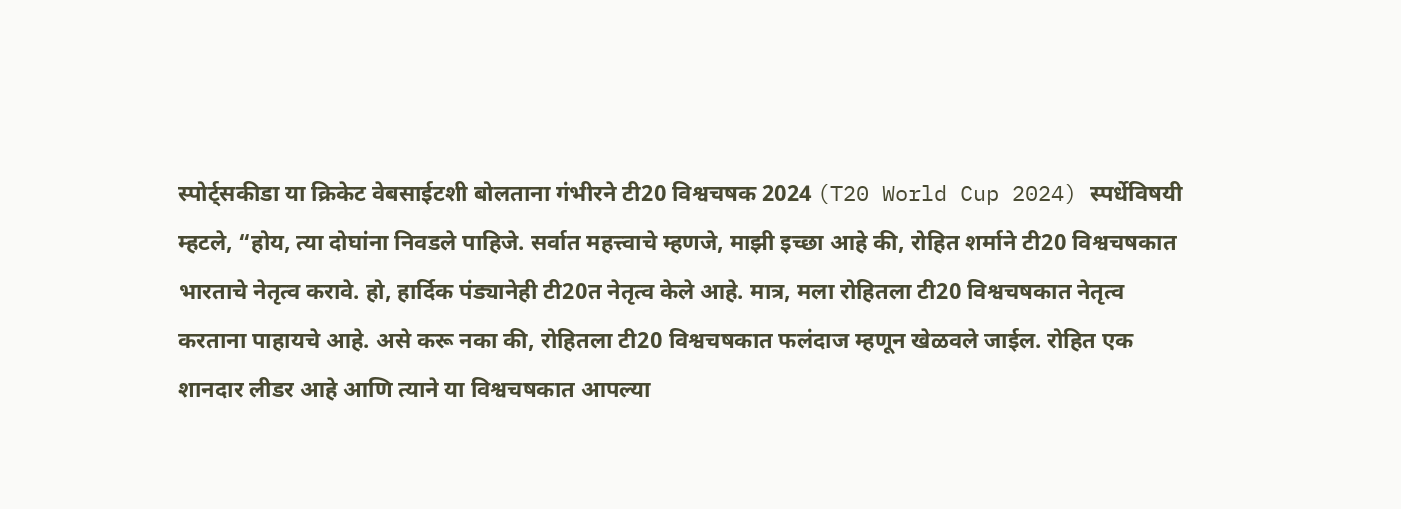स्पोर्ट्सकीडा या क्रिकेट वेबसाईटशी बोलताना गंभीरने टी20 विश्वचषक 2024 (T20 World Cup 2024) स्पर्धेविषयी म्हटले, “होय, त्या दोघांना निवडले पाहिजे. सर्वात महत्त्वाचे म्हणजे, माझी इच्छा आहे की, रोहित शर्माने टी20 विश्वचषकात भारताचे नेतृत्व करावे. हो, हार्दिक पंड्यानेही टी20त नेतृत्व केले आहे. मात्र, मला रोहितला टी20 विश्वचषकात नेतृत्व करताना पाहायचे आहे. असे करू नका की, रोहितला टी20 विश्वचषकात फलंदाज म्हणून खेळवले जाईल. रोहित एक शानदार लीडर आहे आणि त्याने या विश्वचषकात आपल्या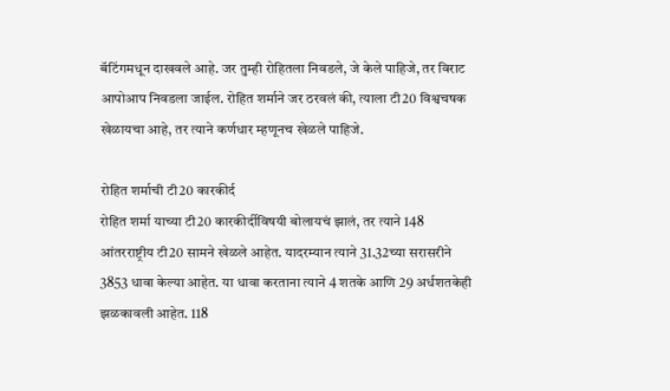बॅटिंगमधून दाखवले आहे. जर तुम्ही रोहितला निवडले, जे केले पाहिजे, तर विराट आपोआप निवडला जाईल. रोहित शर्माने जर ठरवलं की, त्याला टी20 विश्वचषक खेळायचा आहे, तर त्याने कर्णधार म्हणूनच खेळले पाहिजे.

रोहित शर्माची टी20 कारकीर्द
रोहित शर्मा याच्या टी20 कारकीर्दीविषयी बोलायचं झालं, तर त्याने 148 आंतरराष्ट्रीय टी20 सामने खेळले आहेत. यादरम्यान त्याने 31.32च्या सरासरीने 3853 धावा केल्या आहेत. या धावा करताना त्याने 4 शतके आणि 29 अर्धशतकेही झळकावली आहेत. 118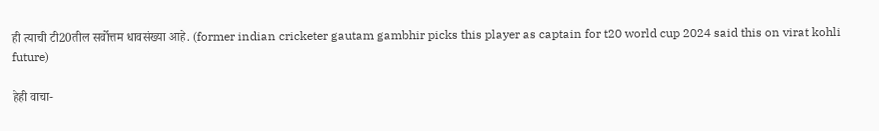ही त्याची टी20तील सर्वोत्तम धावसंख्या आहे. (former indian cricketer gautam gambhir picks this player as captain for t20 world cup 2024 said this on virat kohli future)

हेही वाचा-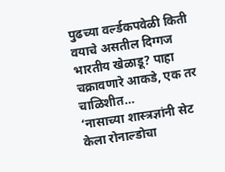पुढच्या वर्ल्डकपवेळी किती वयाचे असतील दिग्गज भारतीय खेळाडू? पाहा चक्रावणारे आकडे, एक तर चाळिशीत…
‘नासाच्या शास्त्रज्ञांनी सेट केला रोनाल्डोचा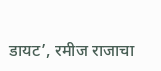डायट’, रमीज राजाचा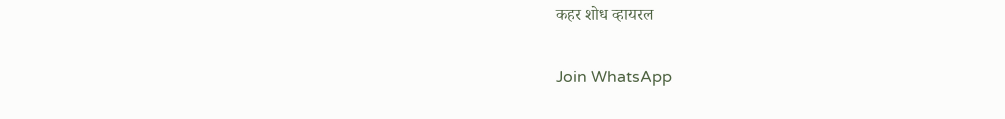कहर शोध व्हायरल

Join WhatsApp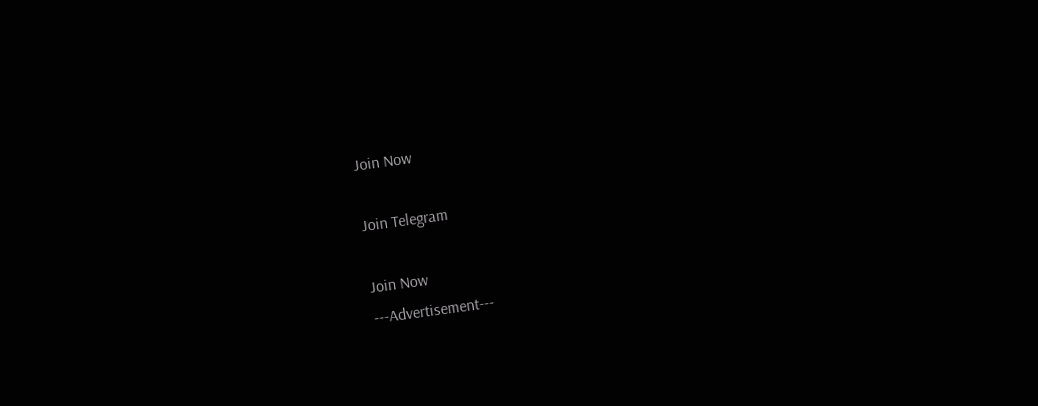Join Now

Join Telegram

Join Now
---Advertisement---